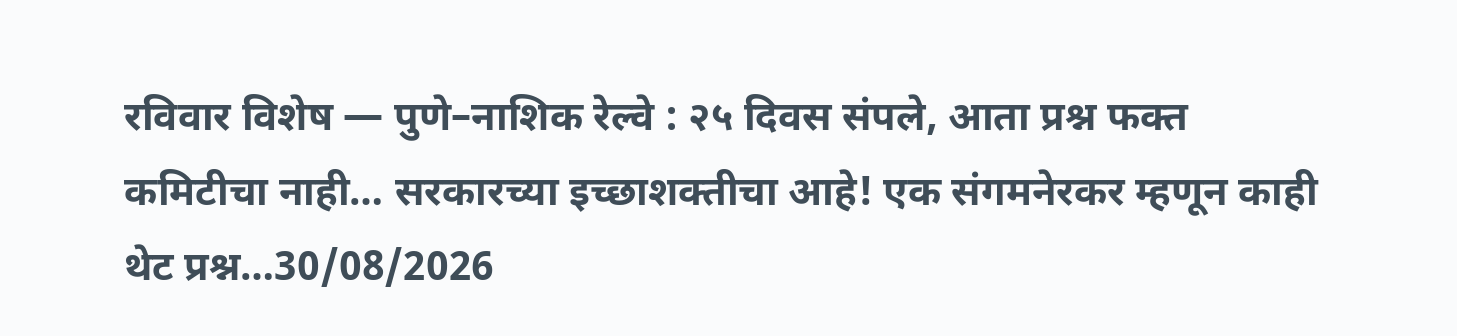रविवार विशेष — पुणे–नाशिक रेल्वे : २५ दिवस संपले, आता प्रश्न फक्त कमिटीचा नाही… सरकारच्या इच्छाशक्तीचा आहे! एक संगमनेरकर म्हणून काही थेट प्रश्न…30/08/2026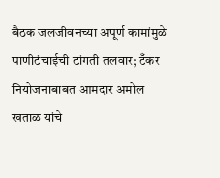बैठक जलजीवनच्या अपूर्ण कामांमुळे पाणीटंचाईची टांगती तलवार; टँकर नियोजनाबाबत आमदार अमोल खताळ यांचे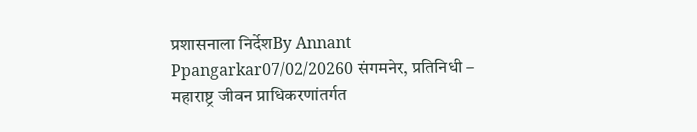प्रशासनाला निर्देशBy Annant Ppangarkar07/02/20260 संगमनेर, प्रतिनिधी – महाराष्ट्र जीवन प्राधिकरणांतर्गत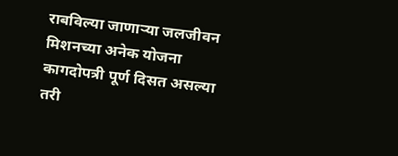राबविल्या जाणाऱ्या जलजीवन मिशनच्या अनेक योजना कागदोपत्री पूर्ण दिसत असल्या तरी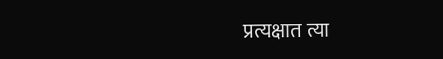प्रत्यक्षात त्या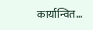कार्यान्वित…